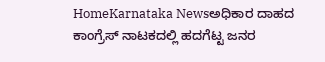HomeKarnataka Newsಅಧಿಕಾರ ದಾಹದ ಕಾಂಗ್ರೆಸ್ ನಾಟಕದಲ್ಲಿ ಹದಗೆಟ್ಟ ಜನರ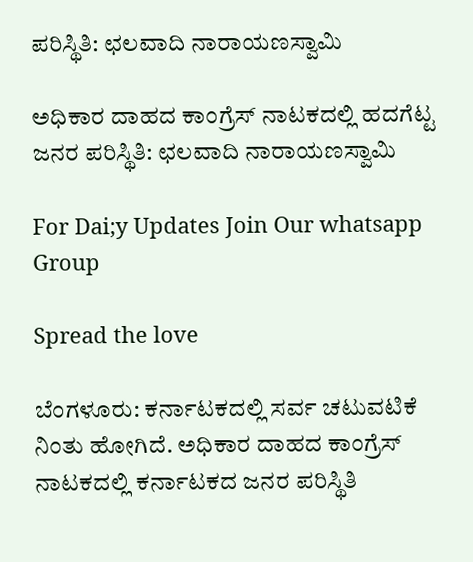ಪರಿಸ್ಥಿತಿ: ಛಲವಾದಿ ನಾರಾಯಣಸ್ವಾಮಿ

ಅಧಿಕಾರ ದಾಹದ ಕಾಂಗ್ರೆಸ್ ನಾಟಕದಲ್ಲಿ ಹದಗೆಟ್ಟ ಜನರ ಪರಿಸ್ಥಿತಿ: ಛಲವಾದಿ ನಾರಾಯಣಸ್ವಾಮಿ

For Dai;y Updates Join Our whatsapp Group

Spread the love

ಬೆಂಗಳೂರು: ಕರ್ನಾಟಕದಲ್ಲಿ ಸರ್ವ ಚಟುವಟಿಕೆ ನಿಂತು ಹೋಗಿದೆ. ಅಧಿಕಾರ ದಾಹದ ಕಾಂಗ್ರೆಸ್ ನಾಟಕದಲ್ಲಿ ಕರ್ನಾಟಕದ ಜನರ ಪರಿಸ್ಥಿತಿ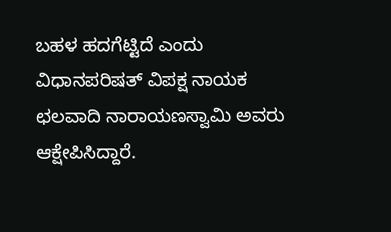ಬಹಳ ಹದಗೆಟ್ಟಿದೆ ಎಂದು ವಿಧಾನಪರಿಷತ್ ವಿಪಕ್ಷ ನಾಯಕ ಛಲವಾದಿ ನಾರಾಯಣಸ್ವಾಮಿ ಅವರು ಆಕ್ಷೇಪಿಸಿದ್ದಾರೆ.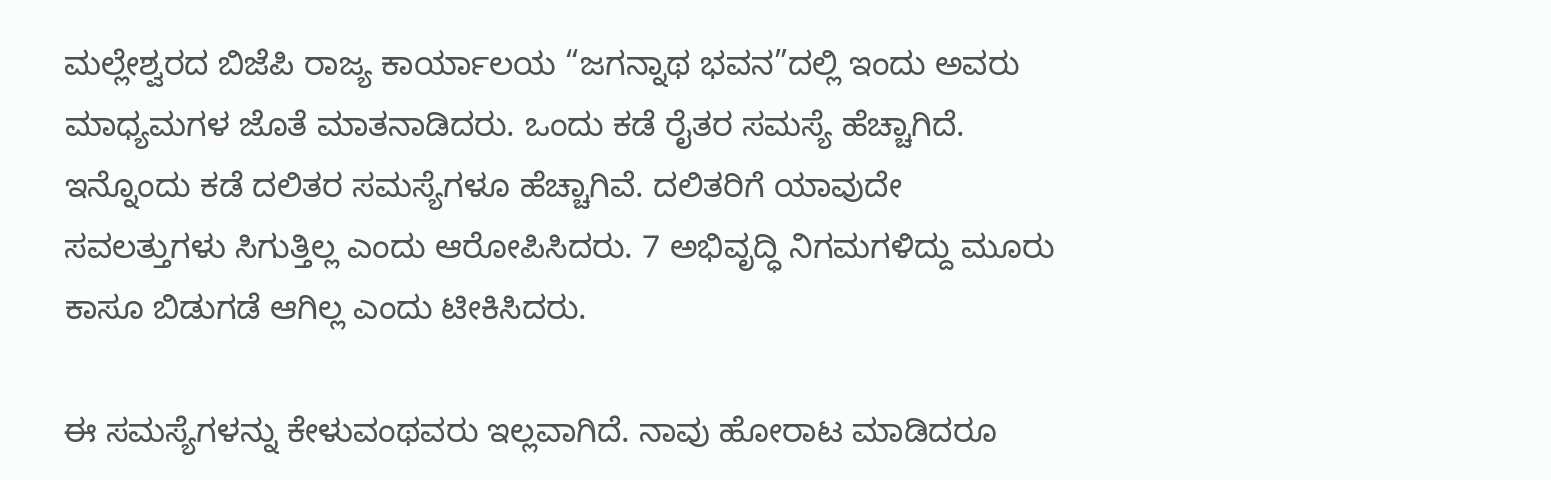ಮಲ್ಲೇಶ್ವರದ ಬಿಜೆಪಿ ರಾಜ್ಯ ಕಾರ್ಯಾಲಯ “ಜಗನ್ನಾಥ ಭವನ”ದಲ್ಲಿ ಇಂದು ಅವರು ಮಾಧ್ಯಮಗಳ ಜೊತೆ ಮಾತನಾಡಿದರು. ಒಂದು ಕಡೆ ರೈತರ ಸಮಸ್ಯೆ ಹೆಚ್ಚಾಗಿದೆ. ಇನ್ನೊಂದು ಕಡೆ ದಲಿತರ ಸಮಸ್ಯೆಗಳೂ ಹೆಚ್ಚಾಗಿವೆ. ದಲಿತರಿಗೆ ಯಾವುದೇ ಸವಲತ್ತುಗಳು ಸಿಗುತ್ತಿಲ್ಲ ಎಂದು ಆರೋಪಿಸಿದರು. 7 ಅಭಿವೃದ್ಧಿ ನಿಗಮಗಳಿದ್ದು ಮೂರು ಕಾಸೂ ಬಿಡುಗಡೆ ಆಗಿಲ್ಲ ಎಂದು ಟೀಕಿಸಿದರು.

ಈ ಸಮಸ್ಯೆಗಳನ್ನು ಕೇಳುವಂಥವರು ಇಲ್ಲವಾಗಿದೆ. ನಾವು ಹೋರಾಟ ಮಾಡಿದರೂ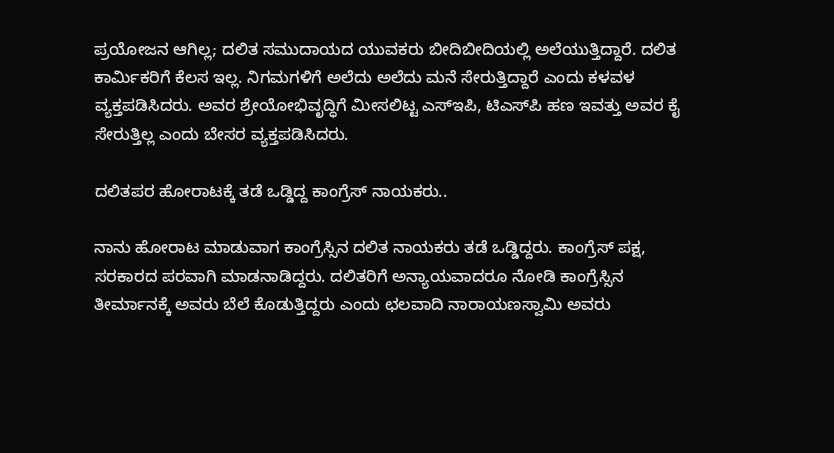ಪ್ರಯೋಜನ ಆಗಿಲ್ಲ; ದಲಿತ ಸಮುದಾಯದ ಯುವಕರು ಬೀದಿಬೀದಿಯಲ್ಲಿ ಅಲೆಯುತ್ತಿದ್ದಾರೆ. ದಲಿತ ಕಾರ್ಮಿಕರಿಗೆ ಕೆಲಸ ಇಲ್ಲ. ನಿಗಮಗಳಿಗೆ ಅಲೆದು ಅಲೆದು ಮನೆ ಸೇರುತ್ತಿದ್ದಾರೆ ಎಂದು ಕಳವಳ ವ್ಯಕ್ತಪಡಿಸಿದರು. ಅವರ ಶ್ರೇಯೋಭಿವೃದ್ಧಿಗೆ ಮೀಸಲಿಟ್ಟ ಎಸ್‍ಇಪಿ, ಟಿಎಸ್‍ಪಿ ಹಣ ಇವತ್ತು ಅವರ ಕೈ ಸೇರುತ್ತಿಲ್ಲ ಎಂದು ಬೇಸರ ವ್ಯಕ್ತಪಡಿಸಿದರು.

ದಲಿತಪರ ಹೋರಾಟಕ್ಕೆ ತಡೆ ಒಡ್ಡಿದ್ದ ಕಾಂಗ್ರೆಸ್ ನಾಯಕರು..

ನಾನು ಹೋರಾಟ ಮಾಡುವಾಗ ಕಾಂಗ್ರೆಸ್ಸಿನ ದಲಿತ ನಾಯಕರು ತಡೆ ಒಡ್ಡಿದ್ದರು. ಕಾಂಗ್ರೆಸ್ ಪಕ್ಷ, ಸರಕಾರದ ಪರವಾಗಿ ಮಾಡನಾಡಿದ್ದರು. ದಲಿತರಿಗೆ ಅನ್ಯಾಯವಾದರೂ ನೋಡಿ ಕಾಂಗ್ರೆಸ್ಸಿನ ತೀರ್ಮಾನಕ್ಕೆ ಅವರು ಬೆಲೆ ಕೊಡುತ್ತಿದ್ದರು ಎಂದು ಛಲವಾದಿ ನಾರಾಯಣಸ್ವಾಮಿ ಅವರು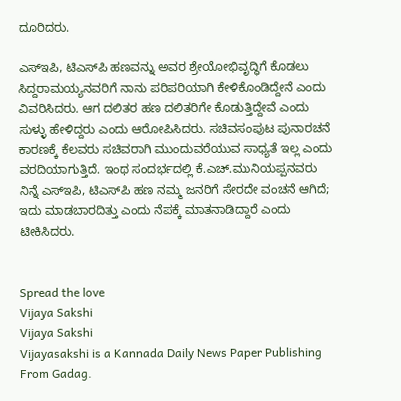ದೂರಿದರು.

ಎಸ್‍ಇಪಿ, ಟಿಎಸ್‍ಪಿ ಹಣವನ್ನು ಅವರ ಶ್ರೇಯೋಭಿವೃದ್ಧಿಗೆ ಕೊಡಲು ಸಿದ್ದರಾಮಯ್ಯನವರಿಗೆ ನಾನು ಪರಿಪರಿಯಾಗಿ ಕೇಳಿಕೊಂಡಿದ್ದೇನೆ ಎಂದು ವಿವರಿಸಿದರು. ಆಗ ದಲಿತರ ಹಣ ದಲಿತರಿಗೇ ಕೊಡುತ್ತಿದ್ದೇವೆ ಎಂದು ಸುಳ್ಳು ಹೇಳಿದ್ದರು ಎಂದು ಆರೋಪಿಸಿದರು. ಸಚಿವಸಂಪುಟ ಪುನಾರಚನೆ ಕಾರಣಕ್ಕೆ ಕೆಲವರು ಸಚಿವರಾಗಿ ಮುಂದುವರೆಯುವ ಸಾಧ್ಯತೆ ಇಲ್ಲ ಎಂದು ವರದಿಯಾಗುತ್ತಿದೆ. ಇಂಥ ಸಂದರ್ಭದಲ್ಲಿ ಕೆ.ಎಚ್.ಮುನಿಯಪ್ಪನವರು ನಿನ್ನೆ ಎಸ್‍ಇಪಿ, ಟಿಎಸ್‍ಪಿ ಹಣ ನಮ್ಮ ಜನರಿಗೆ ಸೇರದೇ ವಂಚನೆ ಆಗಿದೆ; ಇದು ಮಾಡಬಾರದಿತ್ತು ಎಂದು ನೆಪಕ್ಕೆ ಮಾತನಾಡಿದ್ದಾರೆ ಎಂದು ಟೀಕಿಸಿದರು.


Spread the love
Vijaya Sakshi
Vijaya Sakshi
Vijayasakshi is a Kannada Daily News Paper Publishing From Gadag.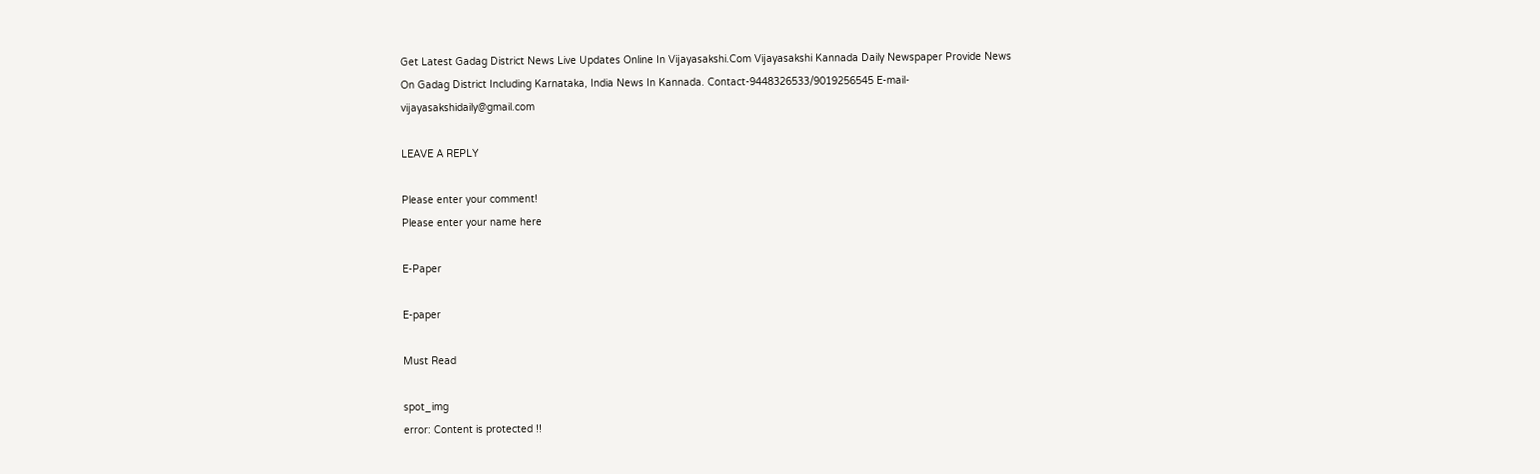Get Latest Gadag District News Live Updates Online In Vijayasakshi.Com Vijayasakshi Kannada Daily Newspaper Provide News On Gadag District Including Karnataka, India News In Kannada. Contact-9448326533/9019256545 E-mail-vijayasakshidaily@gmail.com

LEAVE A REPLY

Please enter your comment!
Please enter your name here

E-Paper

E-paper

Must Read

spot_img
error: Content is protected !!